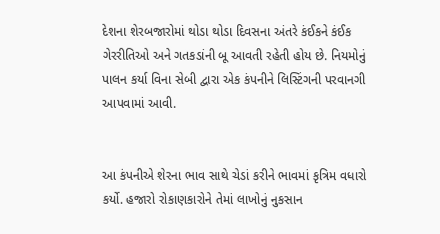દેશના શેરબજારોમાં થોડા થોડા દિવસના અંતરે કંઈકને કંઈક ગેરરીતિઓ અને ગતકડાંની બૂ આવતી રહેતી હોય છે. નિયમોનું પાલન કર્યા વિના સેબી દ્વારા એક કંપનીને લિસ્ટિંગની પરવાનગી આપવામાં આવી.


આ કંપનીએ શેરના ભાવ સાથે ચેડાં કરીને ભાવમાં કૃત્રિમ વધારો કર્યો. હજારો રોકાણકારોને તેમાં લાખોનું નુકસાન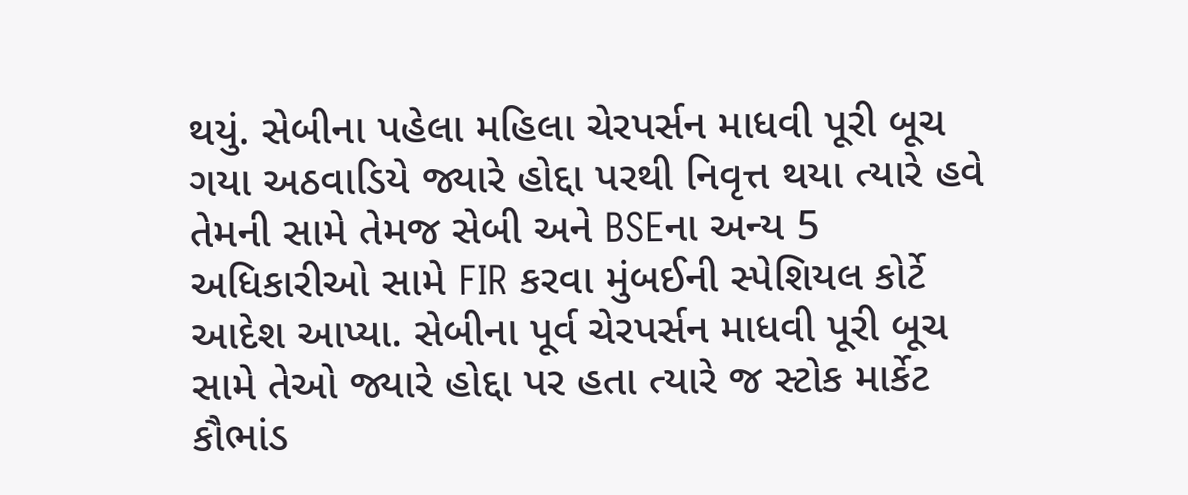થયું. સેબીના પહેલા મહિલા ચેરપર્સન માધવી પૂરી બૂચ ગયા અઠવાડિયે જ્યારે હોદ્દા પરથી નિવૃત્ત થયા ત્યારે હવે તેમની સામે તેમજ સેબી અને BSEના અન્ય 5 અધિકારીઓ સામે FIR કરવા મુંબઈની સ્પેશિયલ કોર્ટે આદેશ આપ્યા. સેબીના પૂર્વ ચેરપર્સન માધવી પૂરી બૂચ સામે તેઓ જ્યારે હોદ્દા પર હતા ત્યારે જ સ્ટોક માર્કેટ કૌભાંડ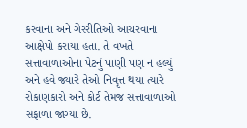કરવાના અને ગેરરીતિઓ આચરવાના આક્ષેપો કરાયા હતા. તે વખતે સત્તાવાળાઓના પેટનું પાણી પણ ન હલ્યું અને હવે જ્યારે તેઓ નિવૃત્ત થયા ત્યારે રોકાણકારો અને કોર્ટ તેમજ સત્તાવાળાઓ સફાળા જાગ્યા છે.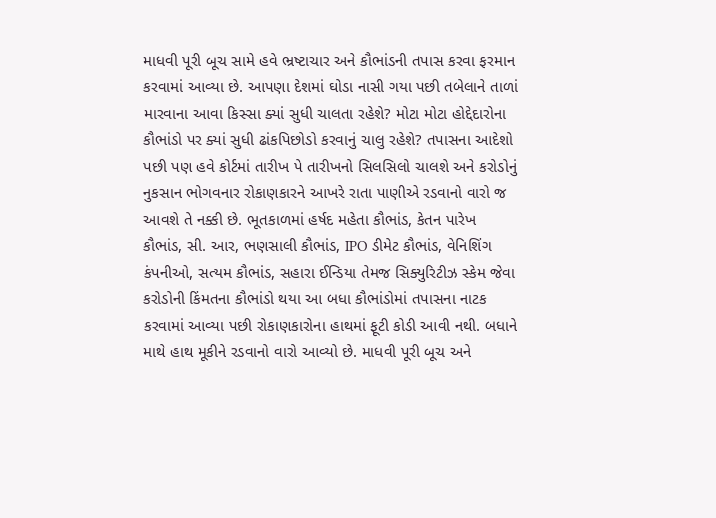માધવી પૂરી બૂચ સામે હવે ભ્રષ્ટાચાર અને કૌભાંડની તપાસ કરવા ફરમાન કરવામાં આવ્યા છે. આપણા દેશમાં ઘોડા નાસી ગયા પછી તબેલાને તાળાં મારવાના આવા કિસ્સા ક્યાં સુધી ચાલતા રહેશે? મોટા મોટા હોદ્દેદારોના કૌભાંડો પર ક્યાં સુધી ઢાંકપિછોડો કરવાનું ચાલુ રહેશે? તપાસના આદેશો પછી પણ હવે કોર્ટમાં તારીખ પે તારીખનો સિલસિલો ચાલશે અને કરોડોનું નુકસાન ભોગવનાર રોકાણકારને આખરે રાતા પાણીએ રડવાનો વારો જ આવશે તે નક્કી છે. ભૂતકાળમાં હર્ષદ મહેતા કૌભાંડ, કેતન પારેખ કૌભાંડ, સી. આર, ભણસાલી કૌભાંડ, IPO ડીમેટ કૌભાંડ, વેનિશિંગ કંપનીઓ, સત્યમ કૌભાંડ, સહારા ઈન્ડિયા તેમજ સિક્યુરિટીઝ સ્કેમ જેવા કરોડોની કિંમતના કૌભાંડો થયા આ બધા કૌભાંડોમાં તપાસના નાટક કરવામાં આવ્યા પછી રોકાણકારોના હાથમાં ફૂટી કોડી આવી નથી. બધાને માથે હાથ મૂકીને રડવાનો વારો આવ્યો છે. માધવી પૂરી બૂચ અને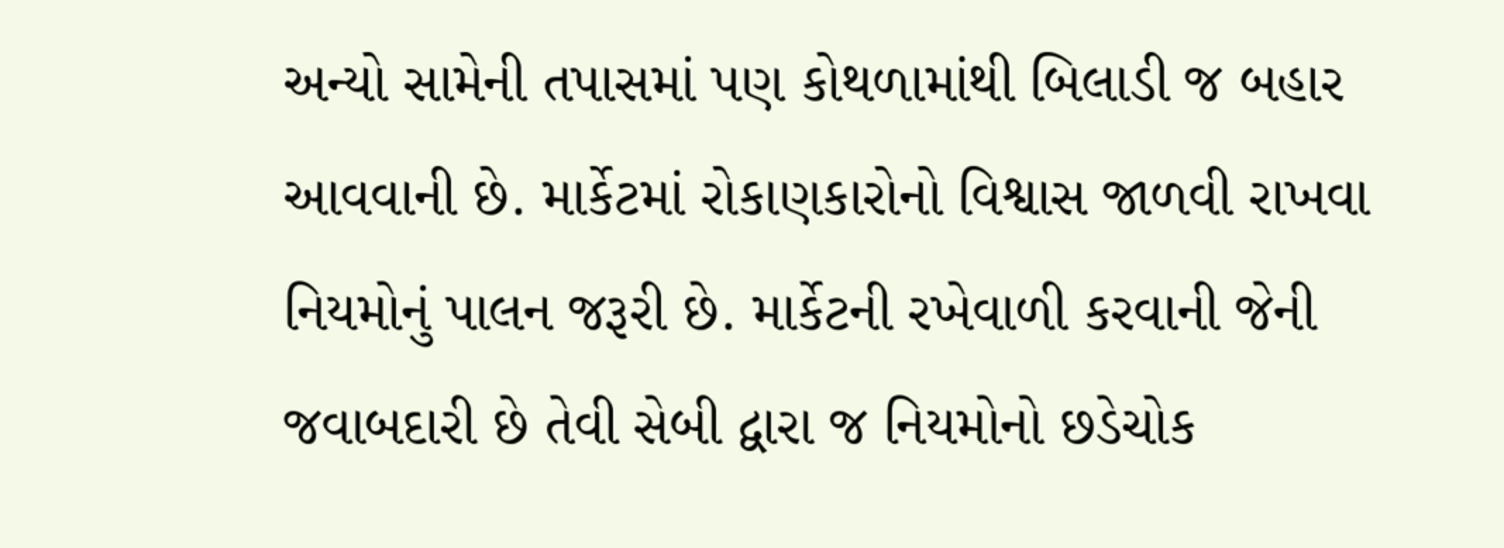અન્યો સામેની તપાસમાં પણ કોથળામાંથી બિલાડી જ બહાર આવવાની છે. માર્કેટમાં રોકાણકારોનો વિશ્વાસ જાળવી રાખવા નિયમોનું પાલન જરૂરી છે. માર્કેટની રખેવાળી કરવાની જેની જવાબદારી છે તેવી સેબી દ્વારા જ નિયમોનો છડેચોક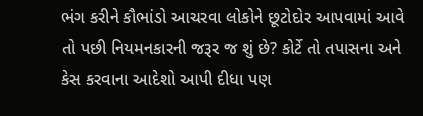ભંગ કરીને કૌભાંડો આચરવા લોકોને છૂટોદોર આપવામાં આવે તો પછી નિયમનકારની જરૂર જ શું છે? કોર્ટે તો તપાસના અને કેસ કરવાના આદેશો આપી દીધા પણ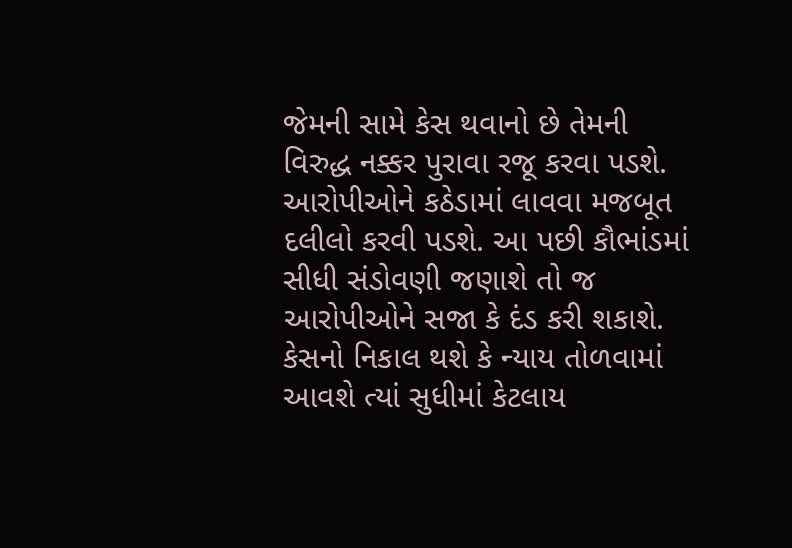જેમની સામે કેસ થવાનો છે તેમની વિરુદ્ધ નક્કર પુરાવા રજૂ કરવા પડશે. આરોપીઓને કઠેડામાં લાવવા મજબૂત દલીલો કરવી પડશે. આ પછી કૌભાંડમાં સીધી સંડોવણી જણાશે તો જ આરોપીઓને સજા કે દંડ કરી શકાશે. કેસનો નિકાલ થશે કે ન્યાય તોળવામાં આવશે ત્યાં સુધીમાં કેટલાય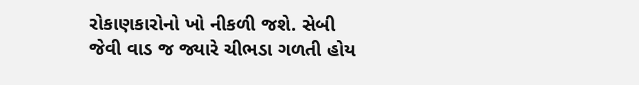રોકાણકારોનો ખો નીકળી જશે. સેબી જેવી વાડ જ જ્યારે ચીભડા ગળતી હોય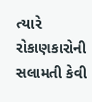ત્યારે રોકાણકારોની સલામતી કેવી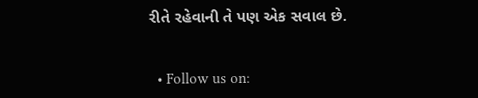રીતે રહેવાની તે પણ એક સવાલ છે.


  • Follow us on: